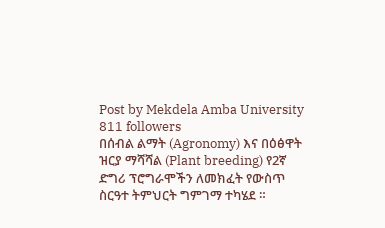Post by Mekdela Amba University
811 followers
በሰብል ልማት (Agronomy) እና በዕፅዋት ዝርያ ማሻሻል (Plant breeding) የ2ኛ ድግሪ ፕሮግራሞችን ለመክፈት የውስጥ ስርዓተ ትምህርት ግምገማ ተካሄደ ።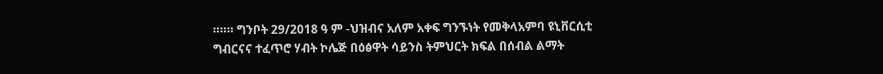።።። ግንቦት 29/2018 ዓ ም -ህዝብና አለም አቀፍ ግንኙነት የመቅላአምባ ዩኒቨርሲቲ ግብርናና ተፈጥሮ ሃብት ኮሌጅ በዕፅዋት ሳይንስ ትምህርት ክፍል በሰብል ልማት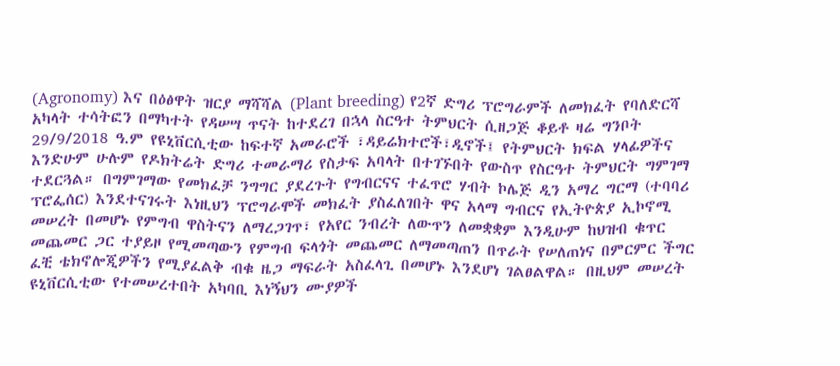(Agronomy) እና በዕፅዋት ዝርያ ማሻሻል (Plant breeding) የ2ኛ ድግሪ ፕሮግራምች ለመክፈት የባለድርሻ አካላት ተሳትፎን በማካተት የዳሠሣ ጥናት ከተደረገ በኋላ ስርዓተ ትምህርት ሲዘጋጅ ቆይቶ ዛሬ ግንቦት 29/9/2018 ዓ.ም የዩኒቨርሲቲው ከፍተኛ አመራሮች ፣ዳይሬክተሮች፣ዲኖች፤ የትምህርት ክፍል ሃላፊዎችና እንድሁም ሁሉም የዶክትሬት ድግሪ ተመራማሪ የስታፍ አባላት በተገኙበት የውስጥ የስርዓተ ትምህርት ግምገማ ተደርጓል። በግምገማው የመክፈቻ ንግግር ያደረጉት የግብርናና ተፈጥሮ ሃብት ኮሌጅ ዲን አማረ ግርማ (ተባባሪ ፕሮፌሰር) እንደተናገሩት እነዚህን ፕሮግራሞች መክፈት ያስፈለገበት ዋና አላማ ግብርና የኢትዮጵያ ኢኮኖሚ መሠረት በመሆኑ የምግብ ዋስትናን ለማረጋገጥ፣ የአየር ንብረት ለውጥን ለመቋቋም እንዲሁም ከህዝብ ቁጥር መጨመር ጋር ተያይዞ የሚመጣውን የምግብ ፍላጎት መጨመር ለማመጣጠን በጥራት የሠለጠነና በምርምር ችግር ፈቺ ቴክኖሎጂዎችን የሚያፈልቅ ብቁ ዜጋ ማፍራት አስፈላጊ በመሆኑ እንደሆነ ገልፀልዋል። በዚህም መሠረት ዩኒቨርሲቲው የተመሠረተበት አካባቢ እነኝህን ሙያዎች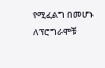የሚፈልግ በመሆኑ ለፕሮግራሞቹ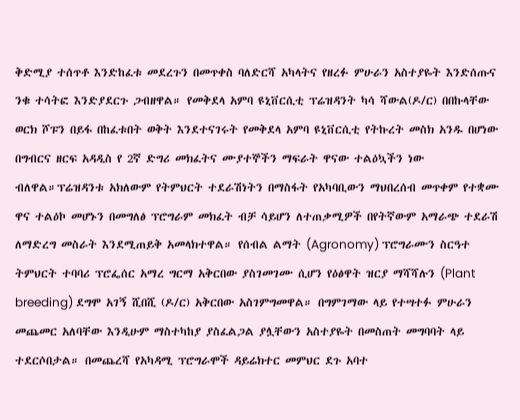ቅድሚያ ተሰጥቶ እንድከፈቱ መደረጉን በመጥቀስ ባለድርሻ አካላትና የዘረፉ ምሁራን አስተያዬት እንድሰጡና ንቁ ተሳትፎ እንድያደርጉ ጋብዘዋል። የመቅደላ አምባ ዩኒቨርሲቲ ፕሬዝዳንት ካሳ ሻውል(ዶ/ር) በበኩላቸው ወርክ ሾፑን በይፋ በከፈቱበት ወቅት እንደተናገሩት የመቅደላ አምባ ዩኒቨርሲቲ የትኩረት መስክ አንዱ በሆነው በግብርና ዘርፍ አዳዲስ የ 2ኛ ድግሪ መክፈትና ሙያተኞችን ማፍራት ዋናው ተልዕኳችን ነው ብለዋል።ፕሬዝዳንቱ አክለውም የትምህርት ተደራሽነትን በማስፋት የአካባቢውን ማህበረሰብ መጥቀም የተቋሙ ዋና ተልዕኮ መሆኑን በመግለፅ ፕሮግራም መክፈት ብቻ ሳይሆን ለተጠቃሚዎች በየትኛውም አማራጭ ተደራሽ ለማድረግ መስራት እንደሚጠይቅ አመላክተዋል። የሰብል ልማት (Agronomy) ፕሮግራሙን ስርዓተ ትምህርት ተባባሪ ፕሮፌሰር አማረ ግርማ አቅርበው ያስገመገሙ ሲሆን የዕፅዋት ዝርያ ማሻሻሉን (Plant breeding) ደግሞ አገኝ ሺበሺ (ዶ/ር) አቅርበው አስገምግመዋል። በግምገማው ላይ የተሣተፉ ምሁራን መጨመር አለባቸው እንዲሁም ማስተካከያ ያስፈልጋል ያሏቸውን አስተያዬት በመስጠት መግባባት ላይ ተደርሶበታል። በመጨረሻ የአካዳሚ ፕሮግራሞች ዳይሬክተር መምህር ደጉ አባተ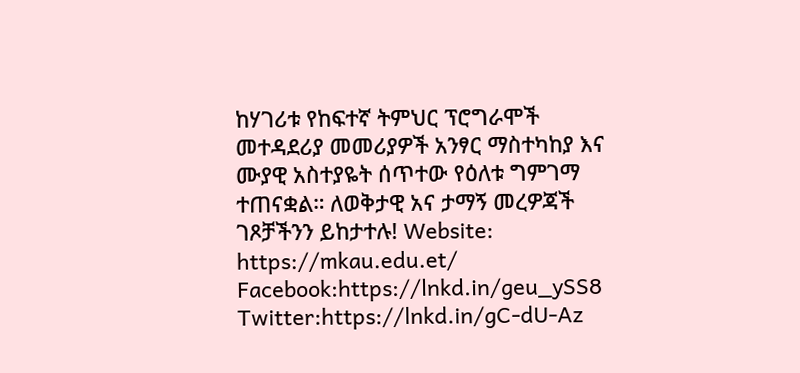ከሃገሪቱ የከፍተኛ ትምህር ፕሮግራሞች መተዳደሪያ መመሪያዎች አንፃር ማስተካከያ እና ሙያዊ አስተያዬት ሰጥተው የዕለቱ ግምገማ ተጠናቋል። ለወቅታዊ አና ታማኝ መረዎጃች ገጾቻችንን ይከታተሉ! Website: https://mkau.edu.et/ Facebook:https://lnkd.in/geu_ySS8 Twitter:https://lnkd.in/gC-dU-Az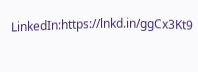LinkedIn:https://lnkd.in/ggCx3Kt9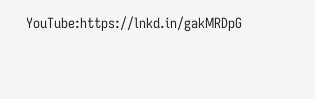YouTube:https://lnkd.in/gakMRDpG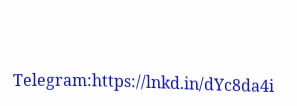Telegram:https://lnkd.in/dYc8da4i